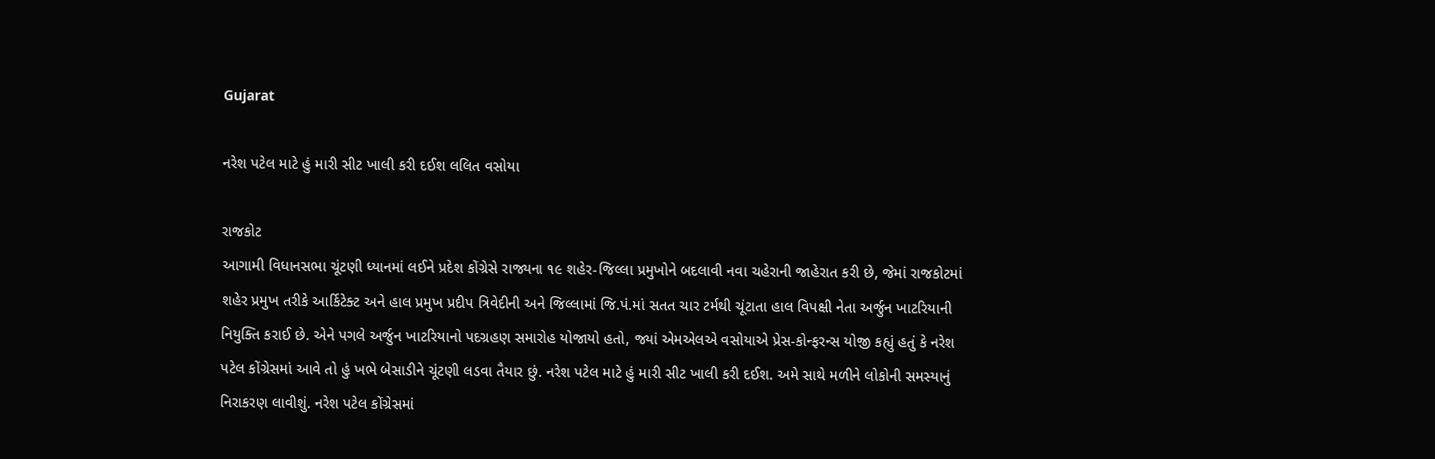Gujarat

નરેશ પટેલ માટે હું મારી સીટ ખાલી કરી દઈશ લલિત વસોયા

રાજકોટ
આગામી વિધાનસભા ચૂંટણી ધ્યાનમાં લઈને પ્રદેશ કોંગ્રેસે રાજ્યના ૧૯ શહેર-જિલ્લા પ્રમુખોને બદલાવી નવા ચહેરાની જાહેરાત કરી છે, જેમાં રાજકોટમાં શહેર પ્રમુખ તરીકે આર્કિટેક્ટ અને હાલ પ્રમુખ પ્રદીપ ત્રિવેદીની અને જિલ્લામાં જિ.પં.માં સતત ચાર ટર્મથી ચૂંટાતા હાલ વિપક્ષી નેતા અર્જુન ખાટરિયાની નિયુક્તિ કરાઈ છે. એને પગલે અર્જુન ખાટરિયાનો પદગ્રહણ સમારોહ યોજાયો હતો, જ્યાં એમએલએ વસોયાએ પ્રેસ-કોન્ફરન્સ યોજી કહ્યું હતું કે નરેશ પટેલ કોંગ્રેસમાં આવે તો હું ખભે બેસાડીને ચૂંટણી લડવા તૈયાર છું. નરેશ પટેલ માટે હું મારી સીટ ખાલી કરી દઈશ. અમે સાથે મળીને લોકોની સમસ્યાનું નિરાકરણ લાવીશું. નરેશ પટેલ કોંગ્રેસમાં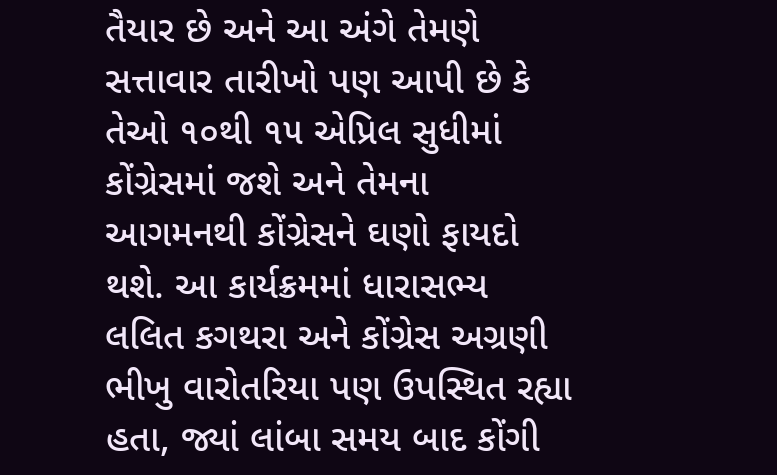તૈયાર છે અને આ અંગે તેમણે સત્તાવાર તારીખો પણ આપી છે કે તેઓ ૧૦થી ૧૫ એપ્રિલ સુધીમાં કોંગ્રેસમાં જશે અને તેમના આગમનથી કોંગ્રેસને ઘણો ફાયદો થશે. આ કાર્યક્રમમાં ધારાસભ્ય લલિત કગથરા અને કોંગ્રેસ અગ્રણી ભીખુ વારોતરિયા પણ ઉપસ્થિત રહ્યા હતા, જ્યાં લાંબા સમય બાદ કોંગી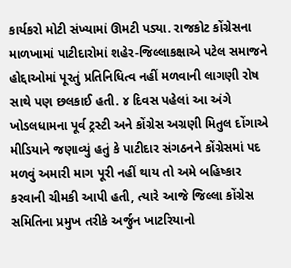કાર્યકરો મોટી સંખ્યામાં ઊમટી પડ્યા. રાજકોટ કોંગ્રેસના માળખામાં પાટીદારોમાં શહેર-જિલ્લાકક્ષાએ પટેલ સમાજને હોદ્દાઓમાં પૂરતું પ્રતિનિધિત્વ નહીં મળવાની લાગણી રોષ સાથે પણ છલકાઈ હતી. ૪ દિવસ પહેલાં આ અંગે ખોડલધામના પૂર્વ ટ્રસ્ટી અને કોંગ્રેસ અગ્રણી મિતુલ દોંગાએ મીડિયાને જણાવ્યું હતું કે પાટીદાર સંગઠનને કોંગ્રેસમાં પદ મળવું અમારી માગ પૂરી નહીં થાય તો અમે બહિષ્કાર કરવાની ચીમકી આપી હતી, ત્યારે આજે જિલ્લા કોંગ્રેસ સમિતિના પ્રમુખ તરીકે અર્જુન ખાટરિયાનો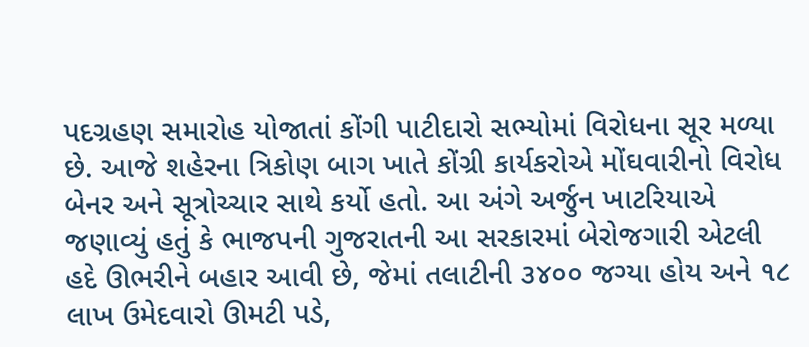પદગ્રહણ સમારોહ યોજાતાં કોંગી પાટીદારો સભ્યોમાં વિરોધના સૂર મળ્યા છે. આજે શહેરના ત્રિકોણ બાગ ખાતે કોંગ્રી કાર્યકરોએ મોંઘવારીનો વિરોધ બેનર અને સૂત્રોચ્ચાર સાથે કર્યો હતો. આ અંગે અર્જુન ખાટરિયાએ જણાવ્યું હતું કે ભાજપની ગુજરાતની આ સરકારમાં બેરોજગારી એટલી હદે ઊભરીને બહાર આવી છે, જેમાં તલાટીની ૩૪૦૦ જગ્યા હોય અને ૧૮ લાખ ઉમેદવારો ઊમટી પડે,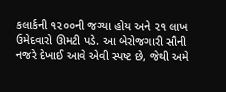કલાર્કની ૧૨૦૦ની જગ્યા હોય અને ૨૧ લાખ ઉમેદવારો ઊમટી પડે. આ બેરોજગારી સૌની નજરે દેખાઈ આવે એવી સ્પષ્ટ છે, જેથી અમે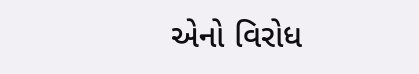એનો વિરોધ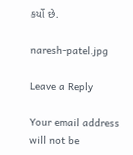કર્યો છે.

naresh-patel.jpg

Leave a Reply

Your email address will not be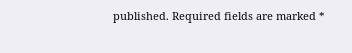published. Required fields are marked *